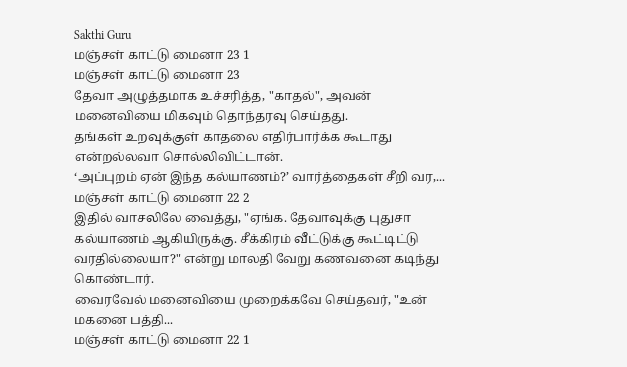Sakthi Guru
மஞ்சள் காட்டு மைனா 23 1
மஞ்சள் காட்டு மைனா 23
தேவா அழுத்தமாக உச்சரித்த, "காதல்", அவன் மனைவியை மிகவும் தொந்தரவு செய்தது.
தங்கள் உறவுக்குள் காதலை எதிர்பார்க்க கூடாது என்றல்லவா சொல்லிவிட்டான்.
‘அப்புறம் ஏன் இந்த கல்யாணம்?’ வார்த்தைகள் சீறி வர,...
மஞ்சள் காட்டு மைனா 22 2
இதில் வாசலிலே வைத்து, "ஏங்க. தேவாவுக்கு புதுசா கல்யாணம் ஆகியிருக்கு. சீக்கிரம் வீட்டுக்கு கூட்டிட்டு வரதில்லையா?" என்று மாலதி வேறு கணவனை கடிந்து கொண்டார்.
வைரவேல் மனைவியை முறைக்கவே செய்தவர், "உன் மகனை பத்தி...
மஞ்சள் காட்டு மைனா 22 1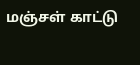மஞ்சள் காட்டு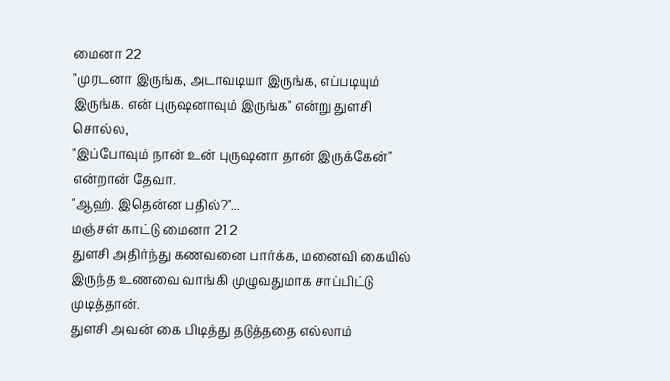மைனா 22
"முரடனா இருங்க, அடாவடியா இருங்க, எப்படியும் இருங்க. என் புருஷனாவும் இருங்க" என்று துளசி சொல்ல,
"இப்போவும் நான் உன் புருஷனா தான் இருக்கேன்" என்றான் தேவா.
"ஆஹ். இதென்ன பதில்?"...
மஞ்சள் காட்டு மைனா 21 2
துளசி அதிர்ந்து கணவனை பார்க்க, மனைவி கையில் இருந்த உணவை வாங்கி முழுவதுமாக சாப்பிட்டு முடித்தான்.
துளசி அவன் கை பிடித்து தடுத்ததை எல்லாம்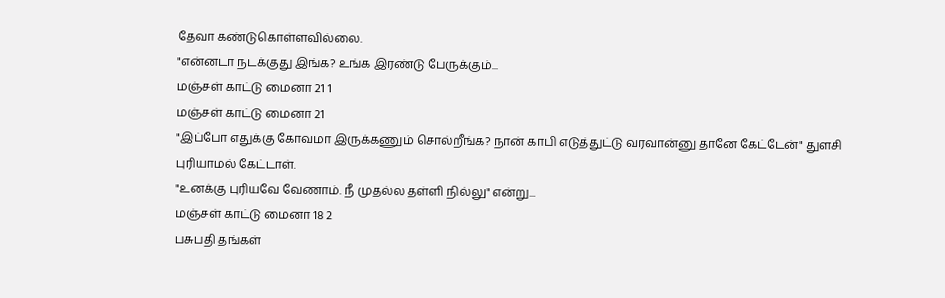தேவா கண்டுகொள்ளவில்லை.
"என்னடா நடக்குது இங்க? உங்க இரண்டு பேருக்கும்...
மஞ்சள் காட்டு மைனா 21 1
மஞ்சள் காட்டு மைனா 21
"இப்போ எதுக்கு கோவமா இருக்கணும் சொல்றீங்க? நான் காபி எடுத்துட்டு வரவான்னு தானே கேட்டேன்" துளசி புரியாமல் கேட்டாள்.
"உனக்கு புரியவே வேணாம். நீ முதல்ல தள்ளி நில்லு" என்று...
மஞ்சள் காட்டு மைனா 18 2
பசுபதி தங்கள்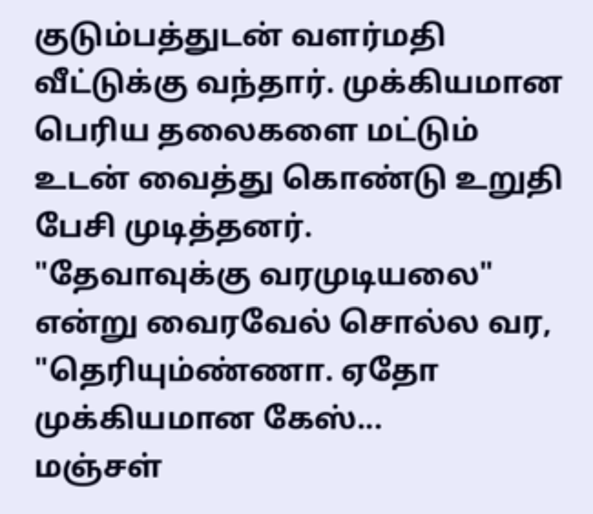குடும்பத்துடன் வளர்மதி வீட்டுக்கு வந்தார். முக்கியமான பெரிய தலைகளை மட்டும் உடன் வைத்து கொண்டு உறுதி பேசி முடித்தனர்.
"தேவாவுக்கு வரமுடியலை" என்று வைரவேல் சொல்ல வர,
"தெரியும்ண்ணா. ஏதோ முக்கியமான கேஸ்...
மஞ்சள்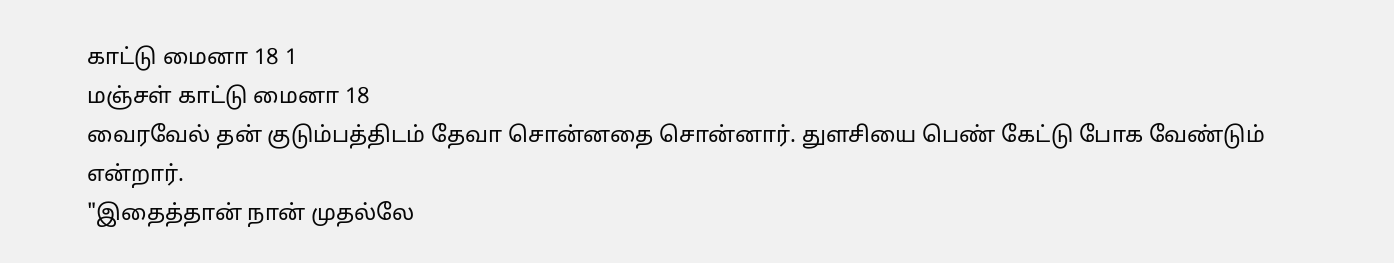காட்டு மைனா 18 1
மஞ்சள் காட்டு மைனா 18
வைரவேல் தன் குடும்பத்திடம் தேவா சொன்னதை சொன்னார். துளசியை பெண் கேட்டு போக வேண்டும் என்றார்.
"இதைத்தான் நான் முதல்லே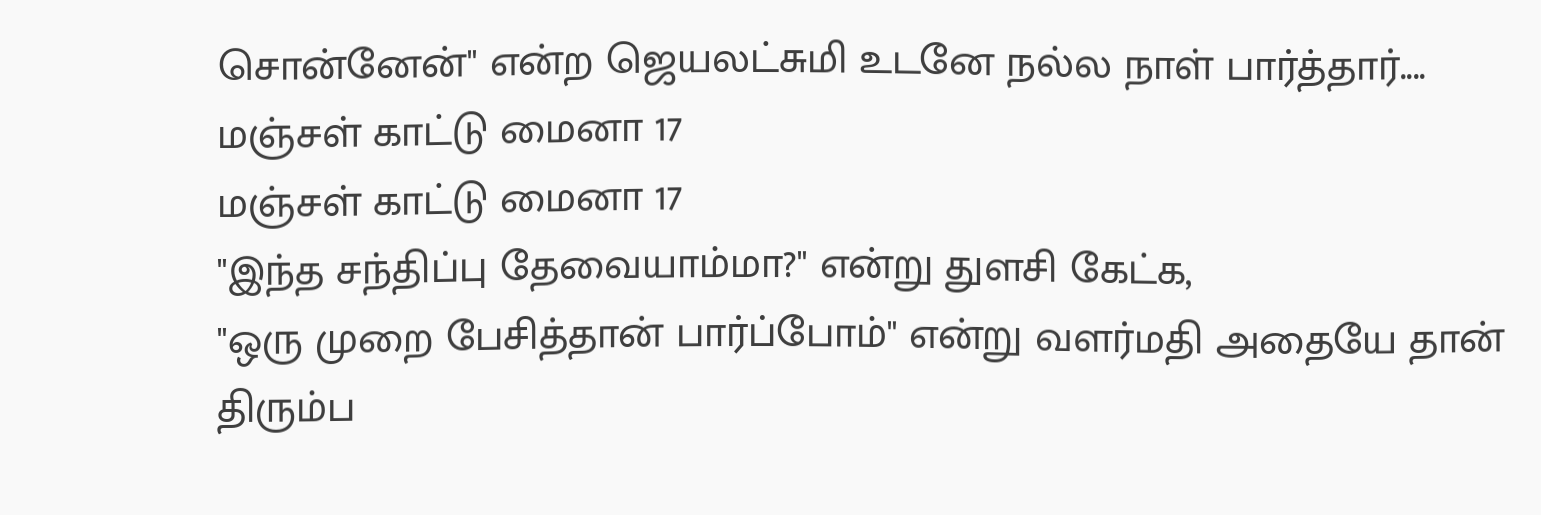சொன்னேன்" என்ற ஜெயலட்சுமி உடனே நல்ல நாள் பார்த்தார்....
மஞ்சள் காட்டு மைனா 17
மஞ்சள் காட்டு மைனா 17
"இந்த சந்திப்பு தேவையாம்மா?" என்று துளசி கேட்க,
"ஒரு முறை பேசித்தான் பார்ப்போம்" என்று வளர்மதி அதையே தான் திரும்ப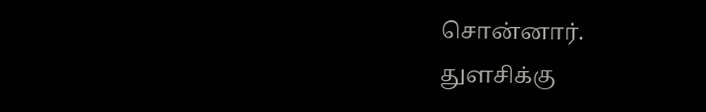சொன்னார்.
துளசிக்கு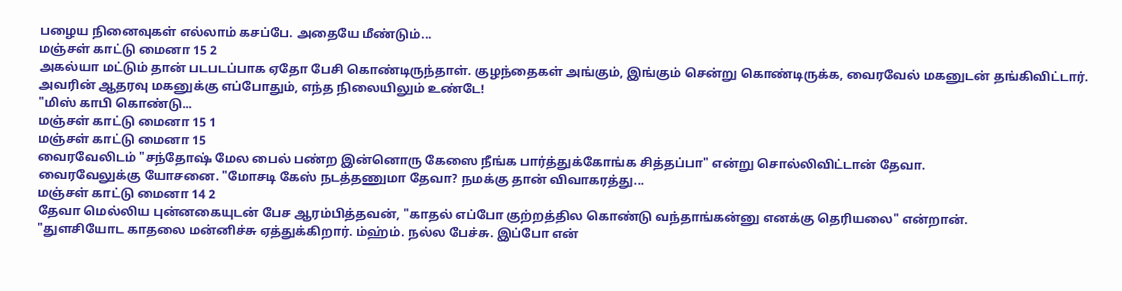பழைய நினைவுகள் எல்லாம் கசப்பே. அதையே மீண்டும்...
மஞ்சள் காட்டு மைனா 15 2
அகல்யா மட்டும் தான் படபடப்பாக ஏதோ பேசி கொண்டிருந்தாள். குழந்தைகள் அங்கும், இங்கும் சென்று கொண்டிருக்க, வைரவேல் மகனுடன் தங்கிவிட்டார். அவரின் ஆதரவு மகனுக்கு எப்போதும், எந்த நிலையிலும் உண்டே!
"மிஸ் காபி கொண்டு...
மஞ்சள் காட்டு மைனா 15 1
மஞ்சள் காட்டு மைனா 15
வைரவேலிடம் "சந்தோஷ் மேல பைல் பண்ற இன்னொரு கேஸை நீங்க பார்த்துக்கோங்க சித்தப்பா" என்று சொல்லிவிட்டான் தேவா.
வைரவேலுக்கு யோசனை. "மோசடி கேஸ் நடத்தணுமா தேவா? நமக்கு தான் விவாகரத்து...
மஞ்சள் காட்டு மைனா 14 2
தேவா மெல்லிய புன்னகையுடன் பேச ஆரம்பித்தவன், "காதல் எப்போ குற்றத்தில கொண்டு வந்தாங்கன்னு எனக்கு தெரியலை" என்றான்.
"துளசியோட காதலை மன்னிச்சு ஏத்துக்கிறார். ம்ஹ்ம். நல்ல பேச்சு. இப்போ என்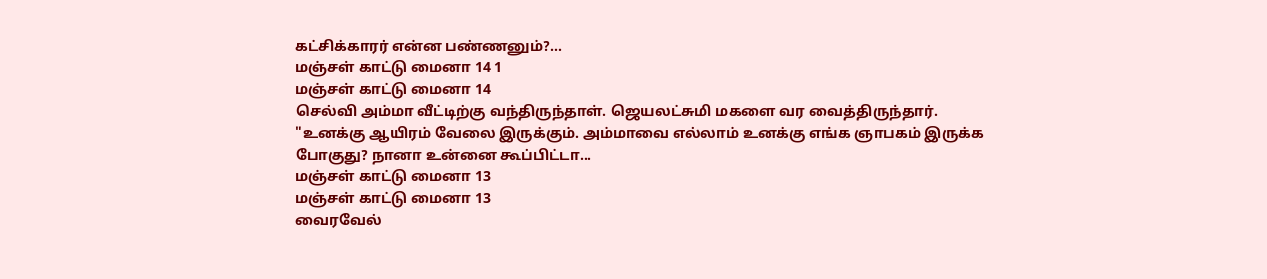கட்சிக்காரர் என்ன பண்ணனும்?...
மஞ்சள் காட்டு மைனா 14 1
மஞ்சள் காட்டு மைனா 14
செல்வி அம்மா வீட்டிற்கு வந்திருந்தாள். ஜெயலட்சுமி மகளை வர வைத்திருந்தார்.
"உனக்கு ஆயிரம் வேலை இருக்கும். அம்மாவை எல்லாம் உனக்கு எங்க ஞாபகம் இருக்க போகுது? நானா உன்னை கூப்பிட்டா...
மஞ்சள் காட்டு மைனா 13
மஞ்சள் காட்டு மைனா 13
வைரவேல்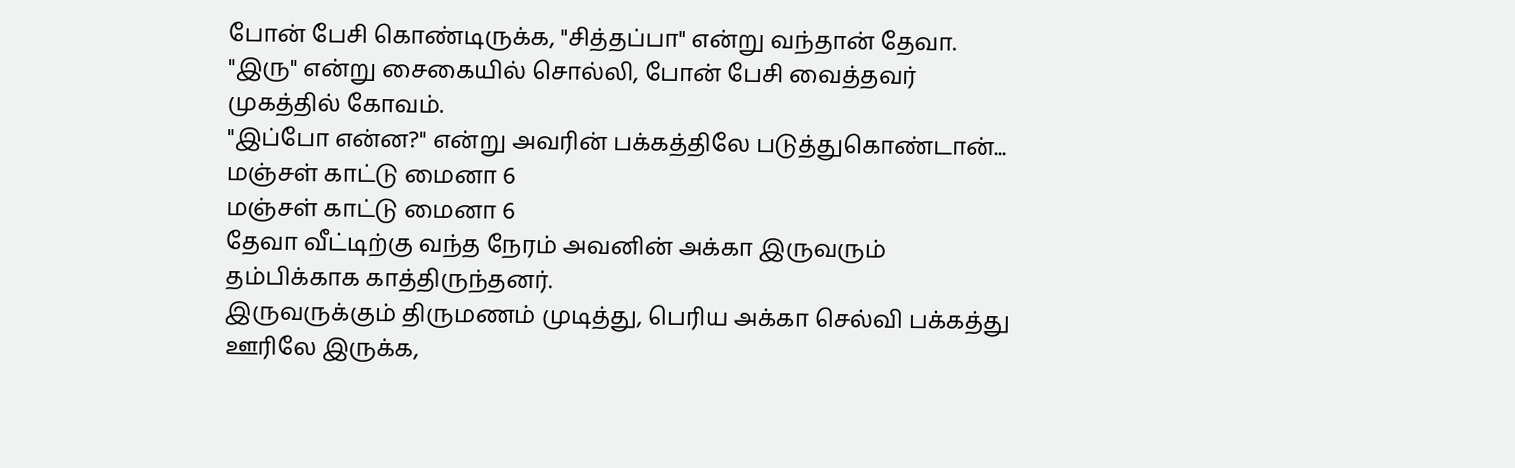போன் பேசி கொண்டிருக்க, "சித்தப்பா" என்று வந்தான் தேவா.
"இரு" என்று சைகையில் சொல்லி, போன் பேசி வைத்தவர் முகத்தில் கோவம்.
"இப்போ என்ன?" என்று அவரின் பக்கத்திலே படுத்துகொண்டான்...
மஞ்சள் காட்டு மைனா 6
மஞ்சள் காட்டு மைனா 6
தேவா வீட்டிற்கு வந்த நேரம் அவனின் அக்கா இருவரும் தம்பிக்காக காத்திருந்தனர்.
இருவருக்கும் திருமணம் முடித்து, பெரிய அக்கா செல்வி பக்கத்து ஊரிலே இருக்க,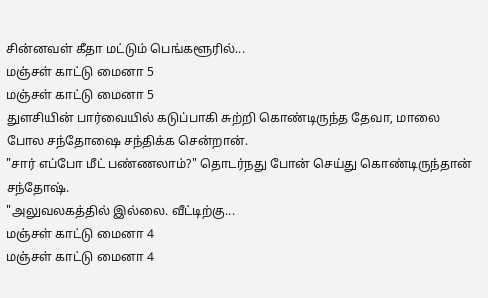சின்னவள் கீதா மட்டும் பெங்களூரில்...
மஞ்சள் காட்டு மைனா 5
மஞ்சள் காட்டு மைனா 5
துளசியின் பார்வையில் கடுப்பாகி சுற்றி கொண்டிருந்த தேவா, மாலை போல சந்தோஷை சந்திக்க சென்றான்.
"சார் எப்போ மீட் பண்ணலாம்?" தொடர்நது போன் செய்து கொண்டிருந்தான் சந்தோஷ்.
"அலுவலகத்தில் இல்லை. வீட்டிற்கு...
மஞ்சள் காட்டு மைனா 4
மஞ்சள் காட்டு மைனா 4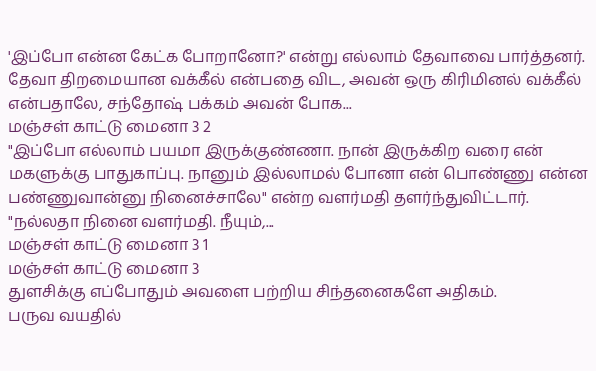'இப்போ என்ன கேட்க போறானோ?' என்று எல்லாம் தேவாவை பார்த்தனர்.
தேவா திறமையான வக்கீல் என்பதை விட, அவன் ஒரு கிரிமினல் வக்கீல் என்பதாலே, சந்தோஷ் பக்கம் அவன் போக...
மஞ்சள் காட்டு மைனா 3 2
"இப்போ எல்லாம் பயமா இருக்குண்ணா. நான் இருக்கிற வரை என் மகளுக்கு பாதுகாப்பு. நானும் இல்லாமல் போனா என் பொண்ணு என்ன பண்ணுவான்னு நினைச்சாலே" என்ற வளர்மதி தளர்ந்துவிட்டார்.
"நல்லதா நினை வளர்மதி. நீயும்,...
மஞ்சள் காட்டு மைனா 3 1
மஞ்சள் காட்டு மைனா 3
துளசிக்கு எப்போதும் அவளை பற்றிய சிந்தனைகளே அதிகம்.
பருவ வயதில்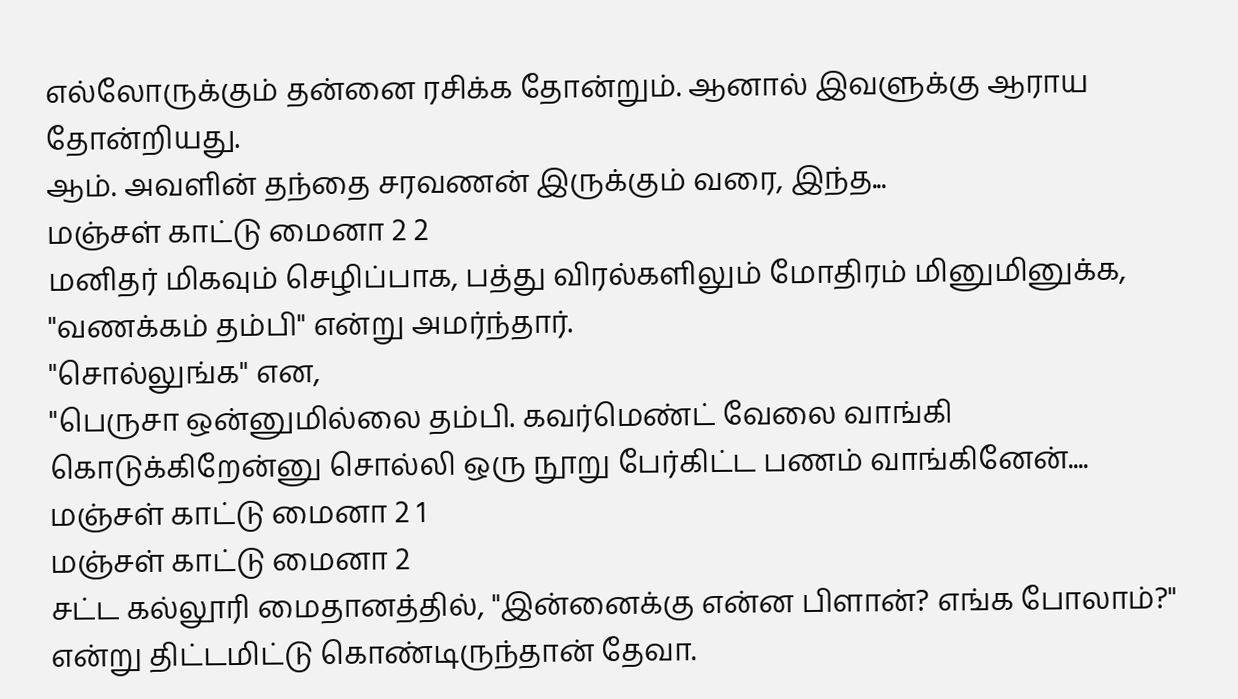எல்லோருக்கும் தன்னை ரசிக்க தோன்றும். ஆனால் இவளுக்கு ஆராய தோன்றியது.
ஆம். அவளின் தந்தை சரவணன் இருக்கும் வரை, இந்த...
மஞ்சள் காட்டு மைனா 2 2
மனிதர் மிகவும் செழிப்பாக, பத்து விரல்களிலும் மோதிரம் மினுமினுக்க, "வணக்கம் தம்பி" என்று அமர்ந்தார்.
"சொல்லுங்க" என,
"பெருசா ஒன்னுமில்லை தம்பி. கவர்மெண்ட் வேலை வாங்கி கொடுக்கிறேன்னு சொல்லி ஒரு நூறு பேர்கிட்ட பணம் வாங்கினேன்....
மஞ்சள் காட்டு மைனா 2 1
மஞ்சள் காட்டு மைனா 2
சட்ட கல்லூரி மைதானத்தில், "இன்னைக்கு என்ன பிளான்? எங்க போலாம்?" என்று திட்டமிட்டு கொண்டிருந்தான் தேவா.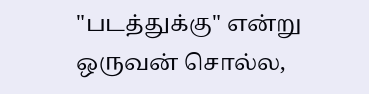"படத்துக்கு" என்று ஒருவன் சொல்ல,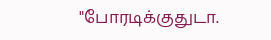"போரடிக்குதுடா.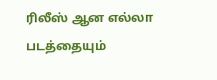ரிலீஸ் ஆன எல்லா படத்தையும்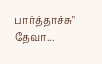பார்த்தாச்சு" தேவா...